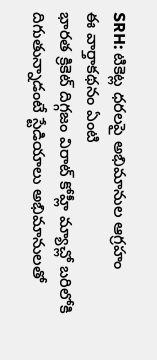SRH: టికెట్ల ధరలపై అభిమానుల ఆగ్రహం
ఈ వార్తాకథనం ఏంటి
భారత క్రికెట్ దిగ్గజం విరాట్ కోహ్లీ మ్యాచ్లో బరిలోకి దిగుతున్నాడంటే స్టేడియాలు అభిమానులతో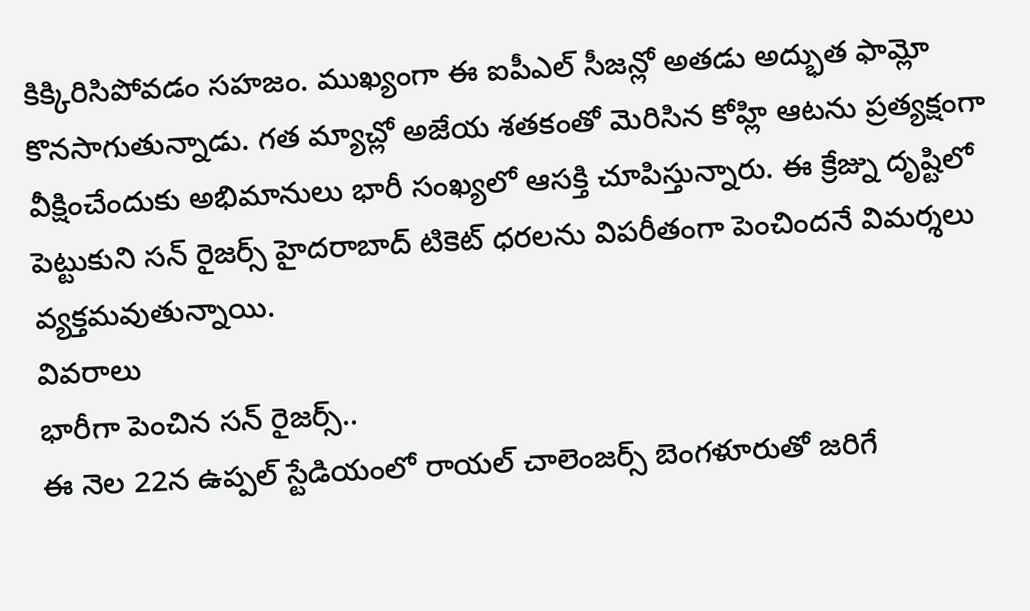కిక్కిరిసిపోవడం సహజం. ముఖ్యంగా ఈ ఐపీఎల్ సీజన్లో అతడు అద్భుత ఫామ్లో కొనసాగుతున్నాడు. గత మ్యాచ్లో అజేయ శతకంతో మెరిసిన కోహ్లి ఆటను ప్రత్యక్షంగా వీక్షించేందుకు అభిమానులు భారీ సంఖ్యలో ఆసక్తి చూపిస్తున్నారు. ఈ క్రేజ్ను దృష్టిలో పెట్టుకుని సన్ రైజర్స్ హైదరాబాద్ టికెట్ ధరలను విపరీతంగా పెంచిందనే విమర్శలు వ్యక్తమవుతున్నాయి.
వివరాలు
భారీగా పెంచిన సన్ రైజర్స్..
ఈ నెల 22న ఉప్పల్ స్టేడియంలో రాయల్ చాలెంజర్స్ బెంగళూరుతో జరిగే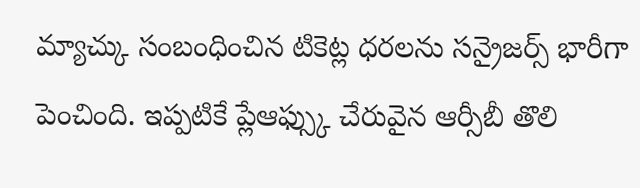మ్యాచ్కు సంబంధించిన టికెట్ల ధరలను సన్రైజర్స్ భారీగా పెంచింది. ఇప్పటికే ప్లేఆఫ్స్కు చేరువైన ఆర్సీబీ తొలి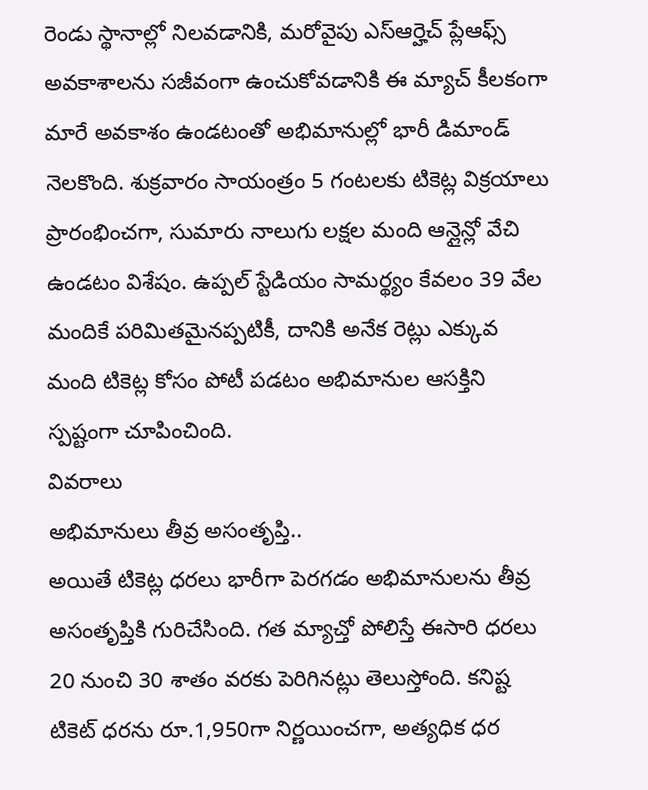రెండు స్థానాల్లో నిలవడానికి, మరోవైపు ఎస్ఆర్హెచ్ ప్లేఆఫ్స్ అవకాశాలను సజీవంగా ఉంచుకోవడానికి ఈ మ్యాచ్ కీలకంగా మారే అవకాశం ఉండటంతో అభిమానుల్లో భారీ డిమాండ్ నెలకొంది. శుక్రవారం సాయంత్రం 5 గంటలకు టికెట్ల విక్రయాలు ప్రారంభించగా, సుమారు నాలుగు లక్షల మంది ఆన్లైన్లో వేచి ఉండటం విశేషం. ఉప్పల్ స్టేడియం సామర్థ్యం కేవలం 39 వేల మందికే పరిమితమైనప్పటికీ, దానికి అనేక రెట్లు ఎక్కువ మంది టికెట్ల కోసం పోటీ పడటం అభిమానుల ఆసక్తిని స్పష్టంగా చూపించింది.
వివరాలు
అభిమానులు తీవ్ర అసంతృప్తి..
అయితే టికెట్ల ధరలు భారీగా పెరగడం అభిమానులను తీవ్ర అసంతృప్తికి గురిచేసింది. గత మ్యాచ్తో పోలిస్తే ఈసారి ధరలు 20 నుంచి 30 శాతం వరకు పెరిగినట్లు తెలుస్తోంది. కనిష్ట టికెట్ ధరను రూ.1,950గా నిర్ణయించగా, అత్యధిక ధర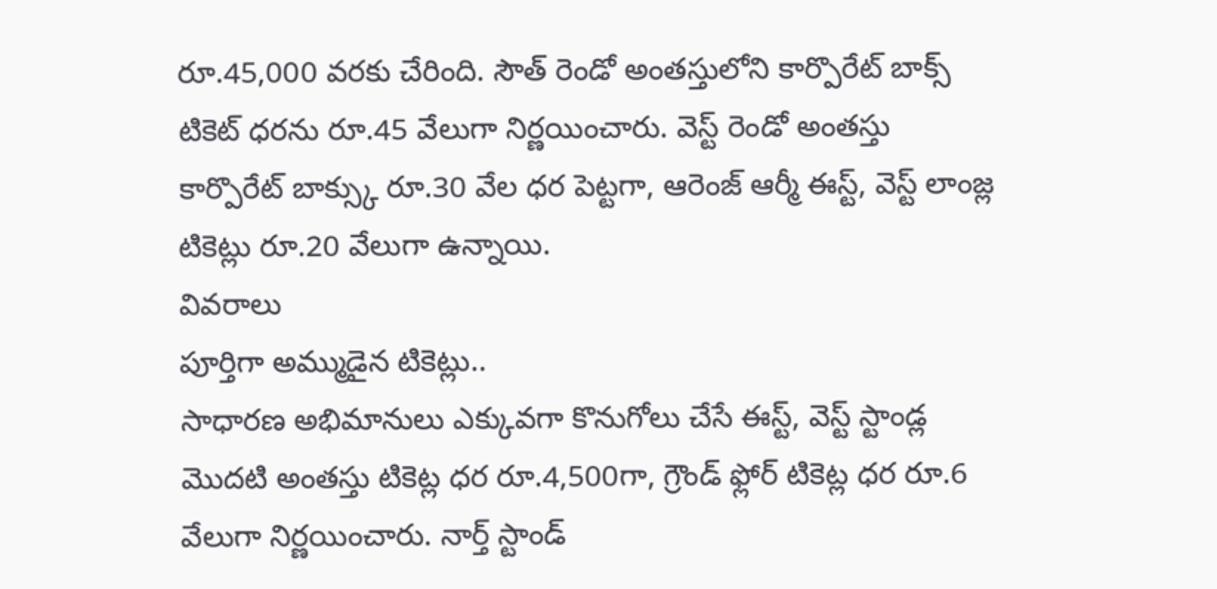రూ.45,000 వరకు చేరింది. సౌత్ రెండో అంతస్తులోని కార్పొరేట్ బాక్స్ టికెట్ ధరను రూ.45 వేలుగా నిర్ణయించారు. వెస్ట్ రెండో అంతస్తు కార్పొరేట్ బాక్స్కు రూ.30 వేల ధర పెట్టగా, ఆరెంజ్ ఆర్మీ ఈస్ట్, వెస్ట్ లాంజ్ల టికెట్లు రూ.20 వేలుగా ఉన్నాయి.
వివరాలు
పూర్తిగా అమ్ముడైన టికెట్లు..
సాధారణ అభిమానులు ఎక్కువగా కొనుగోలు చేసే ఈస్ట్, వెస్ట్ స్టాండ్ల మొదటి అంతస్తు టికెట్ల ధర రూ.4,500గా, గ్రౌండ్ ఫ్లోర్ టికెట్ల ధర రూ.6 వేలుగా నిర్ణయించారు. నార్త్ స్టాండ్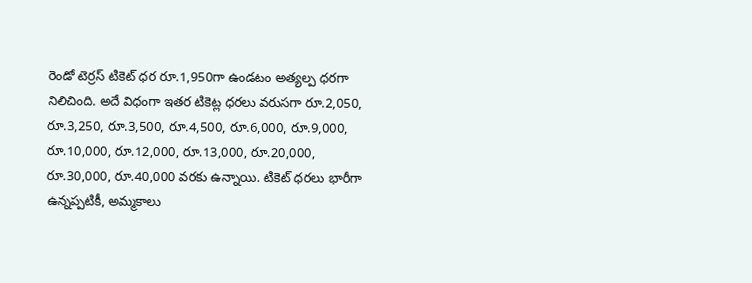రెండో టెర్రస్ టికెట్ ధర రూ.1,950గా ఉండటం అత్యల్ప ధరగా నిలిచింది. అదే విధంగా ఇతర టికెట్ల ధరలు వరుసగా రూ.2,050, రూ.3,250, రూ.3,500, రూ.4,500, రూ.6,000, రూ.9,000, రూ.10,000, రూ.12,000, రూ.13,000, రూ.20,000, రూ.30,000, రూ.40,000 వరకు ఉన్నాయి. టికెట్ ధరలు భారీగా ఉన్నప్పటికీ, అమ్మకాలు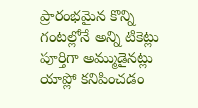ప్రారంభమైన కొన్ని గంటల్లోనే అన్ని టికెట్లు పూర్తిగా అమ్ముడైనట్లు యాప్లో కనిపించడం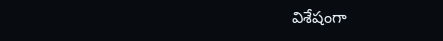విశేషంగా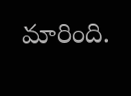మారింది.